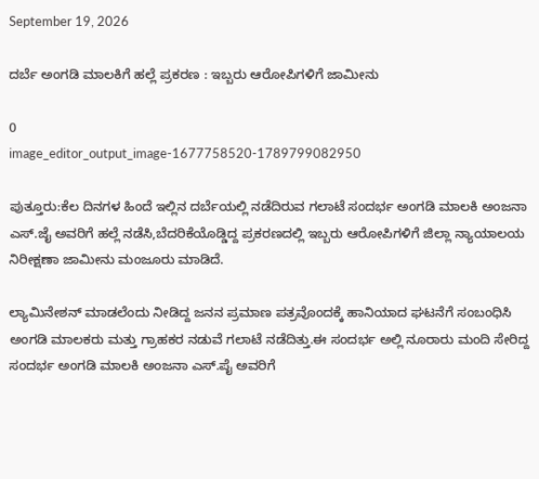September 19, 2026

ದರ್ಬೆ ಅಂಗಡಿ ಮಾಲಕಿಗೆ ಹಲ್ಲೆ ಪ್ರಕರಣ : ಇಬ್ಬರು ಆರೋಪಿಗಳಿಗೆ ಜಾಮೀನು

0
image_editor_output_image-1677758520-1789799082950

ಪುತ್ತೂರು:ಕೆಲ ದಿನಗಳ ಹಿಂದೆ ಇಲ್ಲಿನ ದರ್ಬೆಯಲ್ಲಿ ನಡೆದಿರುವ ಗಲಾಟೆ ಸಂದರ್ಭ ಅಂಗಡಿ ಮಾಲಕಿ ಅಂಜನಾ ಎಸ್.ಜೈ ಅವರಿಗೆ ಹಲ್ಲೆ ನಡೆಸಿ,ಬೆದರಿಕೆಯೊಡ್ಡಿದ್ದ ಪ್ರಕರಣದಲ್ಲಿ ಇಬ್ಬರು ಆರೋಪಿಗಳಿಗೆ ಜಿಲ್ಲಾ ನ್ಯಾಯಾಲಯ ನಿರೀಕ್ಷಣಾ ಜಾಮೀನು ಮಂಜೂರು ಮಾಡಿದೆ.

ಲ್ಯಾಮಿನೇಶನ್ ಮಾಡಲೆಂದು ನೀಡಿದ್ದ ಜನನ ಪ್ರಮಾಣ ಪತ್ರವೊಂದಕ್ಕೆ ಹಾನಿಯಾದ ಘಟನೆಗೆ ಸಂಬಂಧಿಸಿ ಅಂಗಡಿ ಮಾಲಕರು ಮತ್ತು ಗ್ರಾಹಕರ ನಡುವೆ ಗಲಾಟೆ ನಡೆದಿತ್ತು.ಈ ಸಂದರ್ಭ ಅಲ್ಲಿ ನೂರಾರು ಮಂದಿ ಸೇರಿದ್ದ ಸಂದರ್ಭ ಅಂಗಡಿ ಮಾಲಕಿ ಅಂಜನಾ ಎಸ್.ಪೈ ಅವರಿಗೆ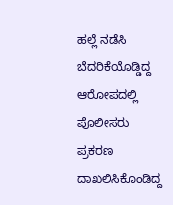ಹಲ್ಲೆ ನಡೆಸಿ ಬೆದರಿಕೆಯೊಡ್ಡಿದ್ದ ಆರೋಪದಲ್ಲಿ ಪೊಲೀಸರು ಪ್ರಕರಣ ದಾಖಲಿಸಿಕೊಂಡಿದ್ದ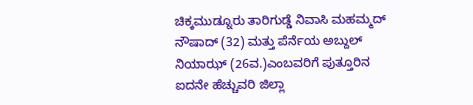ಚಿಕ್ಕಮುಡ್ನೂರು ತಾರಿಗುಡ್ಡೆ ನಿವಾಸಿ ಮಹಮ್ಮದ್ ನೌಷಾದ್ (32) ಮತ್ತು ಪೆರ್ನೆಯ ಅಬ್ದುಲ್ ನಿಯಾಝ್ (26ವ.)ಎಂಬವರಿಗೆ ಪುತ್ತೂರಿನ ಐದನೇ ಹೆಚ್ಚುವರಿ ಜಿಲ್ಲಾ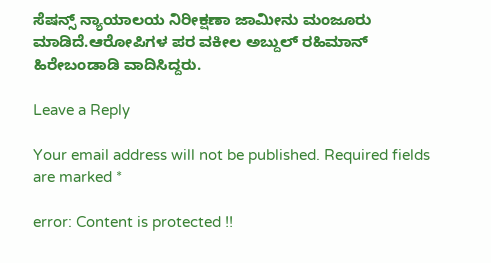ಸೆಷನ್ಸ್ ನ್ಯಾಯಾಲಯ ನಿರೀಕ್ಷಣಾ ಜಾಮೀನು ಮಂಜೂರು ಮಾಡಿದೆ.ಆರೋಪಿಗಳ ಪರ ವಕೀಲ ಅಬ್ದುಲ್ ರಹಿಮಾನ್ ಹಿರೇಬಂಡಾಡಿ ವಾದಿಸಿದ್ದರು.

Leave a Reply

Your email address will not be published. Required fields are marked *

error: Content is protected !!